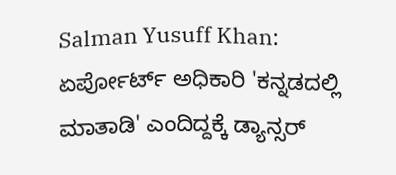Salman Yusuff Khan: ಏರ್ಪೋರ್ಟ್ ಅಧಿಕಾರಿ 'ಕನ್ನಡದಲ್ಲಿ ಮಾತಾಡಿ' ಎಂದಿದ್ದಕ್ಕೆ ಡ್ಯಾನ್ಸರ್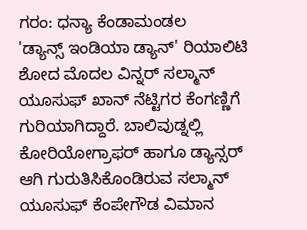ಗರಂ: ಧನ್ಯಾ ಕೆಂಡಾಮಂಡಲ
'ಡ್ಯಾನ್ಸ್ ಇಂಡಿಯಾ ಡ್ಯಾನ್' ರಿಯಾಲಿಟಿ ಶೋದ ಮೊದಲ ವಿನ್ನರ್ ಸಲ್ಮಾನ್ ಯೂಸುಫ್ ಖಾನ್ ನೆಟ್ಟಿಗರ ಕೆಂಗಣ್ಣಿಗೆ ಗುರಿಯಾಗಿದ್ದಾರೆ. ಬಾಲಿವುಡ್ನಲ್ಲಿ ಕೋರಿಯೋಗ್ರಾಫರ್ ಹಾಗೂ ಡ್ಯಾನ್ಸರ್ ಆಗಿ ಗುರುತಿಸಿಕೊಂಡಿರುವ ಸಲ್ಮಾನ್ ಯೂಸುಫ್ ಕೆಂಪೇಗೌಡ ವಿಮಾನ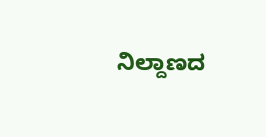ನಿಲ್ದಾಣದ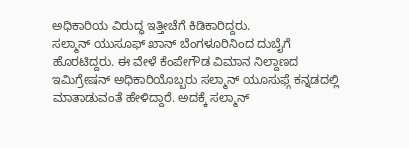ಅಧಿಕಾರಿಯ ವಿರುದ್ಧ ಇತ್ತೀಚೆಗೆ ಕಿಡಿಕಾರಿದ್ದರು.
ಸಲ್ಮಾನ್ ಯುಸೂಫ್ ಖಾನ್ ಬೆಂಗಳೂರಿನಿಂದ ದುಬೈಗೆ ಹೊರಟಿದ್ದರು. ಈ ವೇಳೆ ಕೆಂಪೇಗೌಡ ವಿಮಾನ ನಿಲ್ದಾಣದ ಇಮಿಗ್ರೇಷನ್ ಅಧಿಕಾರಿಯೊಬ್ಬರು ಸಲ್ಮಾನ್ ಯೂಸುಫ್ಗೆ ಕನ್ನಡದಲ್ಲಿ ಮಾತಾಡುವಂತೆ ಹೇಳಿದ್ದಾರೆ. ಅದಕ್ಕೆ ಸಲ್ಮಾನ್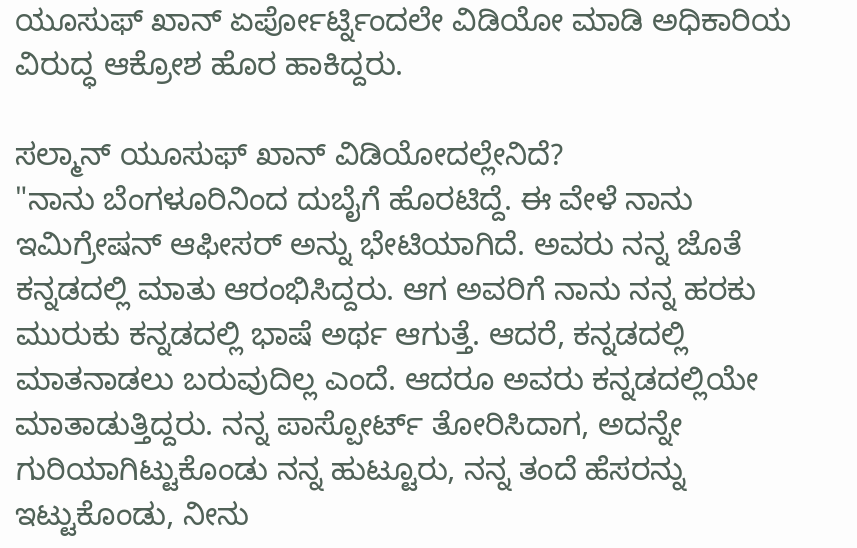ಯೂಸುಫ್ ಖಾನ್ ಏರ್ಪೋರ್ಟ್ನಿಂದಲೇ ವಿಡಿಯೋ ಮಾಡಿ ಅಧಿಕಾರಿಯ ವಿರುದ್ಧ ಆಕ್ರೋಶ ಹೊರ ಹಾಕಿದ್ದರು.

ಸಲ್ಮಾನ್ ಯೂಸುಫ್ ಖಾನ್ ವಿಡಿಯೋದಲ್ಲೇನಿದೆ?
"ನಾನು ಬೆಂಗಳೂರಿನಿಂದ ದುಬೈಗೆ ಹೊರಟಿದ್ದೆ. ಈ ವೇಳೆ ನಾನು ಇಮಿಗ್ರೇಷನ್ ಆಫೀಸರ್ ಅನ್ನು ಭೇಟಿಯಾಗಿದೆ. ಅವರು ನನ್ನ ಜೊತೆ ಕನ್ನಡದಲ್ಲಿ ಮಾತು ಆರಂಭಿಸಿದ್ದರು. ಆಗ ಅವರಿಗೆ ನಾನು ನನ್ನ ಹರಕು ಮುರುಕು ಕನ್ನಡದಲ್ಲಿ ಭಾಷೆ ಅರ್ಥ ಆಗುತ್ತೆ. ಆದರೆ, ಕನ್ನಡದಲ್ಲಿ ಮಾತನಾಡಲು ಬರುವುದಿಲ್ಲ ಎಂದೆ. ಆದರೂ ಅವರು ಕನ್ನಡದಲ್ಲಿಯೇ ಮಾತಾಡುತ್ತಿದ್ದರು. ನನ್ನ ಪಾಸ್ಪೋರ್ಟ್ ತೋರಿಸಿದಾಗ, ಅದನ್ನೇ ಗುರಿಯಾಗಿಟ್ಟುಕೊಂಡು ನನ್ನ ಹುಟ್ಟೂರು, ನನ್ನ ತಂದೆ ಹೆಸರನ್ನು ಇಟ್ಟುಕೊಂಡು, ನೀನು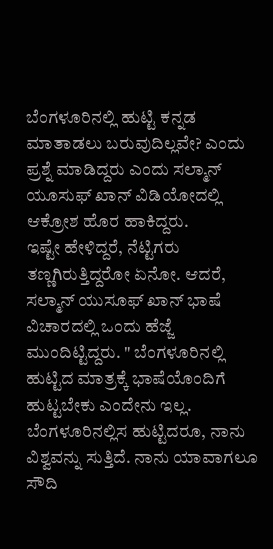ಬೆಂಗಳೂರಿನಲ್ಲಿ ಹುಟ್ಟಿ ಕನ್ನಡ ಮಾತಾಡಲು ಬರುವುದಿಲ್ಲವೇ? ಎಂದು ಪ್ರಶ್ನೆ ಮಾಡಿದ್ದರು ಎಂದು ಸಲ್ಮಾನ್ ಯೂಸುಫ್ ಖಾನ್ ವಿಡಿಯೋದಲ್ಲಿ ಆಕ್ರೋಶ ಹೊರ ಹಾಕಿದ್ದರು.
ಇಷ್ಟೇ ಹೇಳಿದ್ದರೆ, ನೆಟ್ಟಿಗರು ತಣ್ಣಗಿರುತ್ತಿದ್ದರೋ ಏನೋ. ಆದರೆ, ಸಲ್ಮಾನ್ ಯುಸೂಫ್ ಖಾನ್ ಭಾಷೆ ವಿಚಾರದಲ್ಲಿ ಒಂದು ಹೆಜ್ಜೆ ಮುಂದಿಟ್ಟಿದ್ದರು. " ಬೆಂಗಳೂರಿನಲ್ಲಿ ಹುಟ್ಟಿದ ಮಾತ್ರಕ್ಕೆ ಭಾಷೆಯೊಂದಿಗೆ ಹುಟ್ಟಬೇಕು ಎಂದೇನು ಇಲ್ಲ. ಬೆಂಗಳೂರಿನಲ್ಲಿಸ ಹುಟ್ಟಿದರೂ, ನಾನು ವಿಶ್ವವನ್ನು ಸುತ್ತಿದೆ. ನಾನು ಯಾವಾಗಲೂ ಸೌದಿ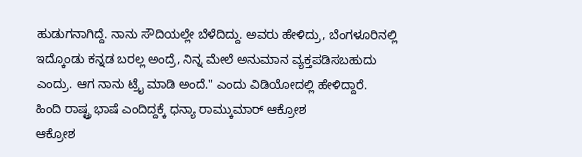ಹುಡುಗನಾಗಿದ್ದೆ. ನಾನು ಸೌದಿಯಲ್ಲೇ ಬೆಳೆದಿದ್ದು. ಅವರು ಹೇಳಿದ್ರು, ಬೆಂಗಳೂರಿನಲ್ಲಿ ಇದ್ಕೊಂಡು ಕನ್ನಡ ಬರಲ್ಲ ಅಂದ್ರೆ, ನಿನ್ನ ಮೇಲೆ ಅನುಮಾನ ವ್ಯಕ್ತಪಡಿಸಬಹುದು ಎಂದ್ರು. ಆಗ ನಾನು ಟ್ರೈ ಮಾಡಿ ಅಂದೆ." ಎಂದು ವಿಡಿಯೋದಲ್ಲಿ ಹೇಳಿದ್ದಾರೆ.
ಹಿಂದಿ ರಾಷ್ಟ್ರ ಭಾಷೆ ಎಂದಿದ್ದಕ್ಕೆ ಧನ್ಯಾ ರಾಮ್ಕುಮಾರ್ ಆಕ್ರೋಶ
ಆಕ್ರೋಶ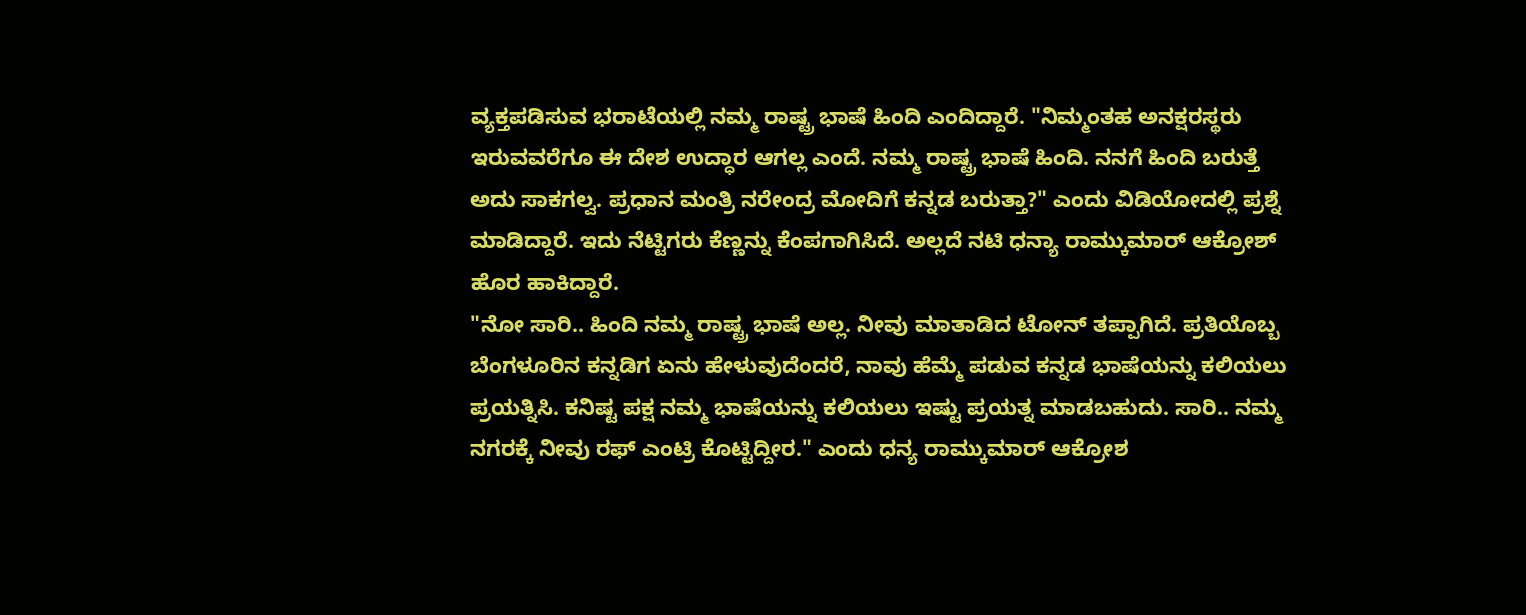ವ್ಯಕ್ತಪಡಿಸುವ ಭರಾಟೆಯಲ್ಲಿ ನಮ್ಮ ರಾಷ್ಟ್ರ ಭಾಷೆ ಹಿಂದಿ ಎಂದಿದ್ದಾರೆ. "ನಿಮ್ಮಂತಹ ಅನಕ್ಷರಸ್ಥರು ಇರುವವರೆಗೂ ಈ ದೇಶ ಉದ್ಧಾರ ಆಗಲ್ಲ ಎಂದೆ. ನಮ್ಮ ರಾಷ್ಟ್ರ ಭಾಷೆ ಹಿಂದಿ. ನನಗೆ ಹಿಂದಿ ಬರುತ್ತೆ ಅದು ಸಾಕಗಲ್ವ. ಪ್ರಧಾನ ಮಂತ್ರಿ ನರೇಂದ್ರ ಮೋದಿಗೆ ಕನ್ನಡ ಬರುತ್ತಾ?" ಎಂದು ವಿಡಿಯೋದಲ್ಲಿ ಪ್ರಶ್ನೆ ಮಾಡಿದ್ದಾರೆ. ಇದು ನೆಟ್ಟಿಗರು ಕೆಣ್ಣನ್ನು ಕೆಂಪಗಾಗಿಸಿದೆ. ಅಲ್ಲದೆ ನಟಿ ಧನ್ಯಾ ರಾಮ್ಕುಮಾರ್ ಆಕ್ರೋಶ್ ಹೊರ ಹಾಕಿದ್ದಾರೆ.
"ನೋ ಸಾರಿ.. ಹಿಂದಿ ನಮ್ಮ ರಾಷ್ಟ್ರ ಭಾಷೆ ಅಲ್ಲ. ನೀವು ಮಾತಾಡಿದ ಟೋನ್ ತಪ್ಪಾಗಿದೆ. ಪ್ರತಿಯೊಬ್ಬ ಬೆಂಗಳೂರಿನ ಕನ್ನಡಿಗ ಏನು ಹೇಳುವುದೆಂದರೆ, ನಾವು ಹೆಮ್ಮೆ ಪಡುವ ಕನ್ನಡ ಭಾಷೆಯನ್ನು ಕಲಿಯಲು ಪ್ರಯತ್ನಿಸಿ. ಕನಿಷ್ಟ ಪಕ್ಷ ನಮ್ಮ ಭಾಷೆಯನ್ನು ಕಲಿಯಲು ಇಷ್ಟು ಪ್ರಯತ್ನ ಮಾಡಬಹುದು. ಸಾರಿ.. ನಮ್ಮ ನಗರಕ್ಕೆ ನೀವು ರಫ್ ಎಂಟ್ರಿ ಕೊಟ್ಟಿದ್ದೀರ." ಎಂದು ಧನ್ಯ ರಾಮ್ಕುಮಾರ್ ಆಕ್ರೋಶ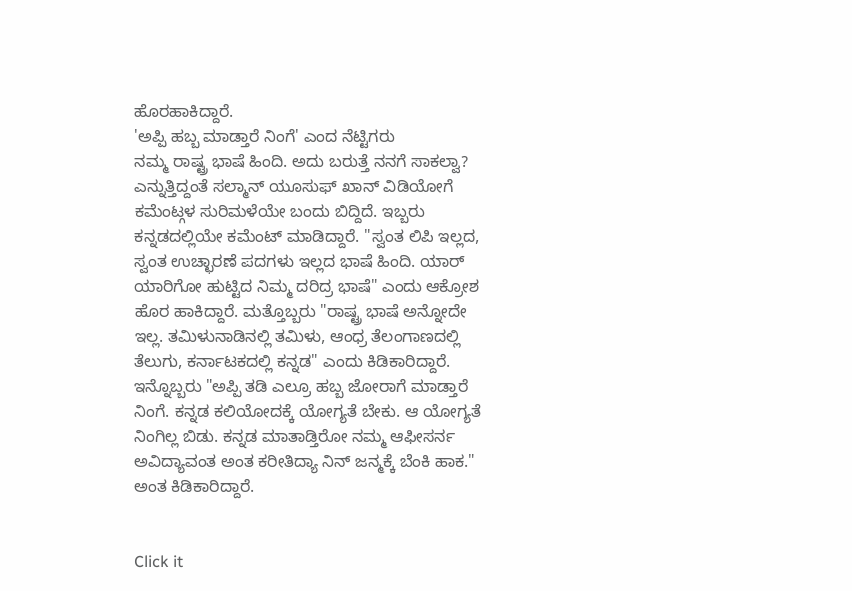ಹೊರಹಾಕಿದ್ದಾರೆ.
'ಅಪ್ಪಿ ಹಬ್ಬ ಮಾಡ್ತಾರೆ ನಿಂಗೆ' ಎಂದ ನೆಟ್ಟಿಗರು
ನಮ್ಮ ರಾಷ್ಟ್ರ ಭಾಷೆ ಹಿಂದಿ. ಅದು ಬರುತ್ತೆ ನನಗೆ ಸಾಕಲ್ವಾ? ಎನ್ನುತ್ತಿದ್ದಂತೆ ಸಲ್ಮಾನ್ ಯೂಸುಫ್ ಖಾನ್ ವಿಡಿಯೋಗೆ ಕಮೆಂಟ್ಗಳ ಸುರಿಮಳೆಯೇ ಬಂದು ಬಿದ್ದಿದೆ. ಇಬ್ಬರು ಕನ್ನಡದಲ್ಲಿಯೇ ಕಮೆಂಟ್ ಮಾಡಿದ್ದಾರೆ. "ಸ್ವಂತ ಲಿಪಿ ಇಲ್ಲದ, ಸ್ವಂತ ಉಚ್ಛಾರಣೆ ಪದಗಳು ಇಲ್ಲದ ಭಾಷೆ ಹಿಂದಿ. ಯಾರ್ ಯಾರಿಗೋ ಹುಟ್ಟಿದ ನಿಮ್ಮ ದರಿದ್ರ ಭಾಷೆ" ಎಂದು ಆಕ್ರೋಶ ಹೊರ ಹಾಕಿದ್ದಾರೆ. ಮತ್ತೊಬ್ಬರು "ರಾಷ್ಟ್ರ ಭಾಷೆ ಅನ್ನೋದೇ ಇಲ್ಲ. ತಮಿಳುನಾಡಿನಲ್ಲಿ ತಮಿಳು, ಆಂಧ್ರ ತೆಲಂಗಾಣದಲ್ಲಿ ತೆಲುಗು, ಕರ್ನಾಟಕದಲ್ಲಿ ಕನ್ನಡ" ಎಂದು ಕಿಡಿಕಾರಿದ್ದಾರೆ.
ಇನ್ನೊಬ್ಬರು "ಅಪ್ಪಿ ತಡಿ ಎಲ್ರೂ ಹಬ್ಬ ಜೋರಾಗೆ ಮಾಡ್ತಾರೆ ನಿಂಗೆ. ಕನ್ನಡ ಕಲಿಯೋದಕ್ಕೆ ಯೋಗ್ಯತೆ ಬೇಕು. ಆ ಯೋಗ್ಯತೆ ನಿಂಗಿಲ್ಲ ಬಿಡು. ಕನ್ನಡ ಮಾತಾಡ್ತಿರೋ ನಮ್ಮ ಆಫೀಸರ್ನ ಅವಿದ್ಯಾವಂತ ಅಂತ ಕರೀತಿದ್ಯಾ ನಿನ್ ಜನ್ಮಕ್ಕೆ ಬೆಂಕಿ ಹಾಕ." ಅಂತ ಕಿಡಿಕಾರಿದ್ದಾರೆ.


Click it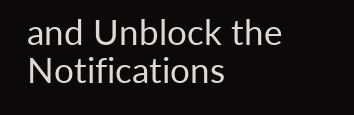and Unblock the Notifications